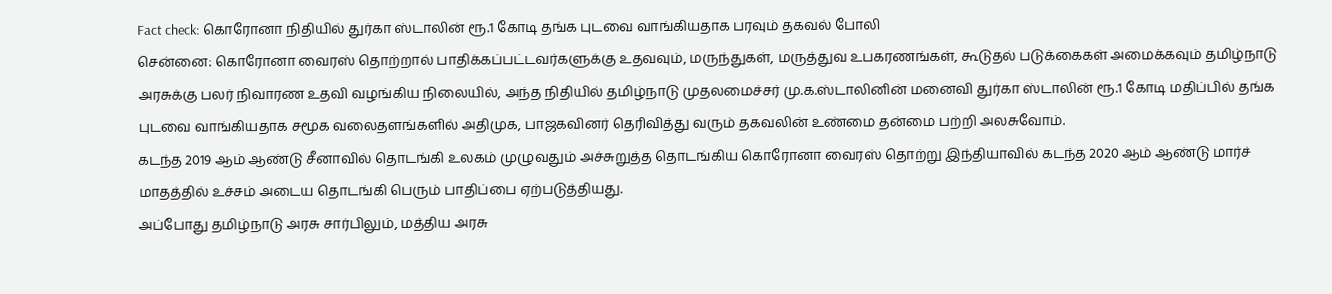Fact check: கொரோனா நிதியில் துர்கா ஸ்டாலின் ரூ.1 கோடி தங்க புடவை வாங்கியதாக பரவும் தகவல் போலி
சென்னை: கொரோனா வைரஸ் தொற்றால் பாதிக்கப்பட்டவர்களுக்கு உதவவும், மருந்துகள், மருத்துவ உபகரணங்கள், கூடுதல் படுக்கைகள் அமைக்கவும் தமிழ்நாடு அரசுக்கு பலர் நிவாரண உதவி வழங்கிய நிலையில், அந்த நிதியில் தமிழ்நாடு முதலமைச்சர் மு.க.ஸ்டாலினின் மனைவி துர்கா ஸ்டாலின் ரூ.1 கோடி மதிப்பில் தங்க புடவை வாங்கியதாக சமூக வலைதளங்களில் அதிமுக, பாஜகவினர் தெரிவித்து வரும் தகவலின் உண்மை தன்மை பற்றி அலசுவோம்.
கடந்த 2019 ஆம் ஆண்டு சீனாவில் தொடங்கி உலகம் முழுவதும் அச்சுறுத்த தொடங்கிய கொரோனா வைரஸ் தொற்று இந்தியாவில் கடந்த 2020 ஆம் ஆண்டு மார்ச் மாதத்தில் உச்சம் அடைய தொடங்கி பெரும் பாதிப்பை ஏற்படுத்தியது.
அப்போது தமிழ்நாடு அரசு சார்பிலும், மத்திய அரசு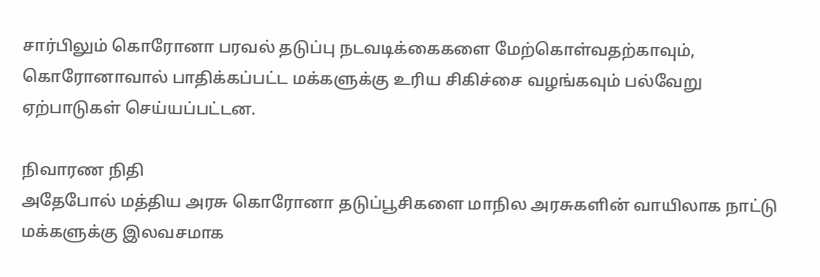சார்பிலும் கொரோனா பரவல் தடுப்பு நடவடிக்கைகளை மேற்கொள்வதற்காவும், கொரோனாவால் பாதிக்கப்பட்ட மக்களுக்கு உரிய சிகிச்சை வழங்கவும் பல்வேறு ஏற்பாடுகள் செய்யப்பட்டன.

நிவாரண நிதி
அதேபோல் மத்திய அரசு கொரோனா தடுப்பூசிகளை மாநில அரசுகளின் வாயிலாக நாட்டு மக்களுக்கு இலவசமாக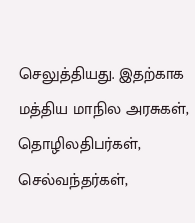செலுத்தியது. இதற்காக மத்திய மாநில அரசுகள், தொழிலதிபர்கள், செல்வந்தர்கள்,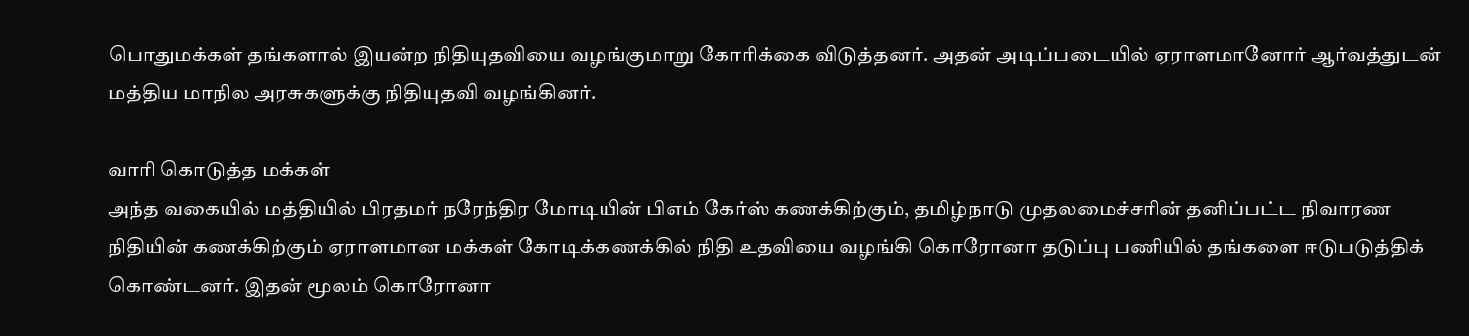பொதுமக்கள் தங்களால் இயன்ற நிதியுதவியை வழங்குமாறு கோரிக்கை விடுத்தனர். அதன் அடிப்படையில் ஏராளமானோர் ஆர்வத்துடன் மத்திய மாநில அரசுகளுக்கு நிதியுதவி வழங்கினர்.

வாரி கொடுத்த மக்கள்
அந்த வகையில் மத்தியில் பிரதமர் நரேந்திர மோடியின் பிஎம் கேர்ஸ் கணக்கிற்கும், தமிழ்நாடு முதலமைச்சரின் தனிப்பட்ட நிவாரண நிதியின் கணக்கிற்கும் ஏராளமான மக்கள் கோடிக்கணக்கில் நிதி உதவியை வழங்கி கொரோனா தடுப்பு பணியில் தங்களை ஈடுபடுத்திக் கொண்டனர். இதன் மூலம் கொரோனா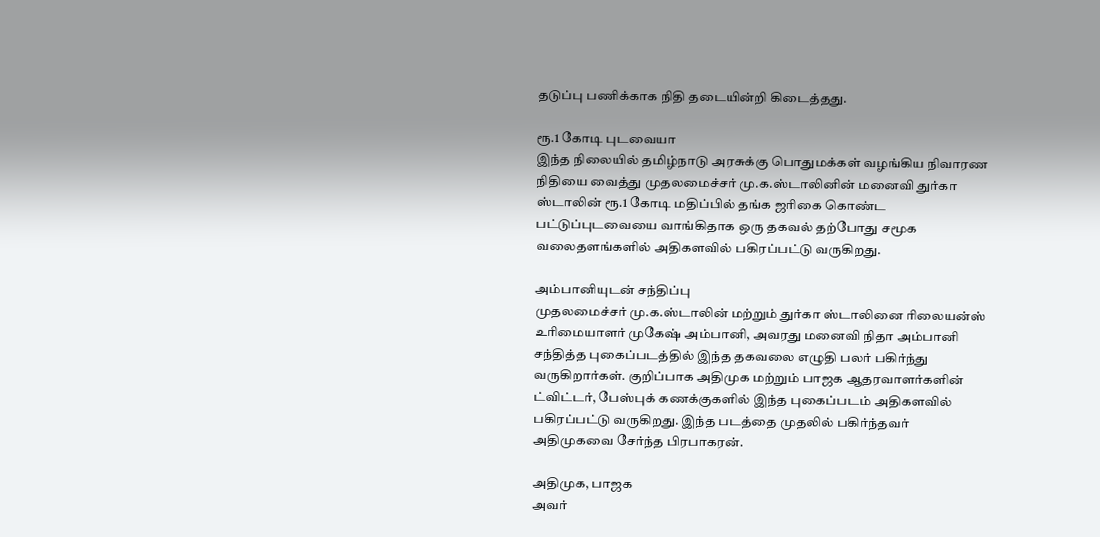தடுப்பு பணிக்காக நிதி தடையின்றி கிடைத்தது.

ரூ.1 கோடி புடவையா
இந்த நிலையில் தமிழ்நாடு அரசுக்கு பொதுமக்கள் வழங்கிய நிவாரண நிதியை வைத்து முதலமைச்சர் மு.க.ஸ்டாலினின் மனைவி துர்கா ஸ்டாலின் ரூ.1 கோடி மதிப்பில் தங்க ஜரிகை கொண்ட பட்டுப்புடவையை வாங்கிதாக ஒரு தகவல் தற்போது சமூக வலைதளங்களில் அதிகளவில் பகிரப்பட்டு வருகிறது.

அம்பானியுடன் சந்திப்பு
முதலமைச்சர் மு.க.ஸ்டாலின் மற்றும் துர்கா ஸ்டாலினை ரிலையன்ஸ் உரிமையாளர் முகேஷ் அம்பானி, அவரது மனைவி நிதா அம்பானி சந்தித்த புகைப்படத்தில் இந்த தகவலை எழுதி பலர் பகிர்ந்து வருகிறார்கள். குறிப்பாக அதிமுக மற்றும் பாஜக ஆதரவாளர்களின் ட்விட்டர், பேஸ்புக் கணக்குகளில் இந்த புகைப்படம் அதிகளவில் பகிரப்பட்டு வருகிறது. இந்த படத்தை முதலில் பகிர்ந்தவர் அதிமுகவை சேர்ந்த பிரபாகரன்.

அதிமுக, பாஜக
அவர்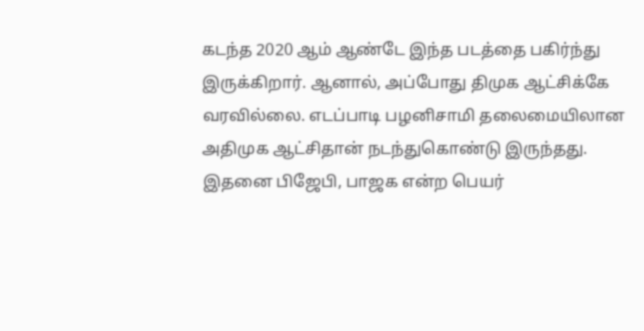கடந்த 2020 ஆம் ஆண்டே இந்த படத்தை பகிர்ந்து இருக்கிறார். ஆனால், அப்போது திமுக ஆட்சிக்கே வரவில்லை. எடப்பாடி பழனிசாமி தலைமையிலான அதிமுக ஆட்சிதான் நடந்துகொண்டு இருந்தது. இதனை பிஜேபி, பாஜக என்ற பெயர்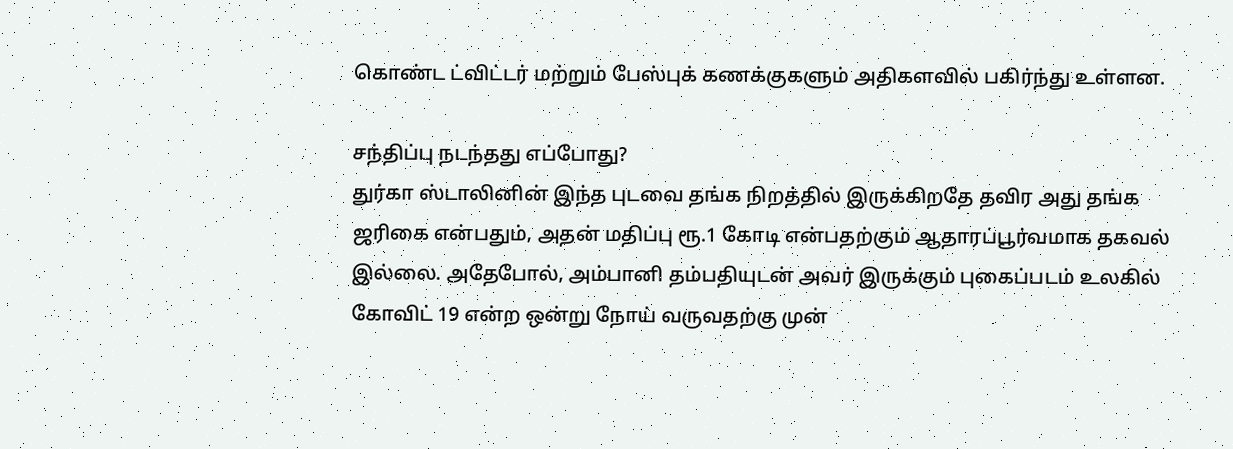கொண்ட ட்விட்டர் மற்றும் பேஸ்புக் கணக்குகளும் அதிகளவில் பகிர்ந்து உள்ளன.

சந்திப்பு நடந்தது எப்போது?
துர்கா ஸ்டாலினின் இந்த புடவை தங்க நிறத்தில் இருக்கிறதே தவிர அது தங்க ஜரிகை என்பதும், அதன் மதிப்பு ரூ.1 கோடி என்பதற்கும் ஆதாரப்பூர்வமாக தகவல் இல்லை. அதேபோல், அம்பானி தம்பதியுடன் அவர் இருக்கும் புகைப்படம் உலகில் கோவிட் 19 என்ற ஒன்று நோய் வருவதற்கு முன்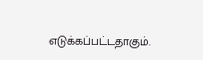எடுக்கப்பட்டதாகும்.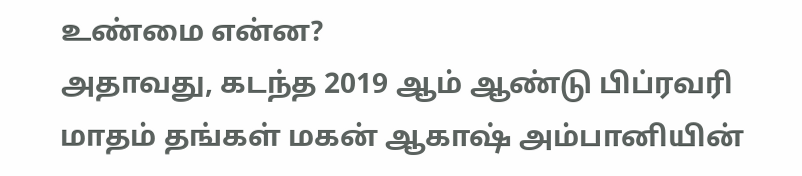உண்மை என்ன?
அதாவது, கடந்த 2019 ஆம் ஆண்டு பிப்ரவரி மாதம் தங்கள் மகன் ஆகாஷ் அம்பானியின்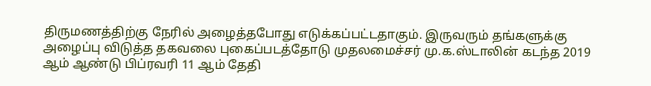திருமணத்திற்கு நேரில் அழைத்தபோது எடுக்கப்பட்டதாகும். இருவரும் தங்களுக்கு அழைப்பு விடுத்த தகவலை புகைப்படத்தோடு முதலமைச்சர் மு.க.ஸ்டாலின் கடந்த 2019 ஆம் ஆண்டு பிப்ரவரி 11 ஆம் தேதி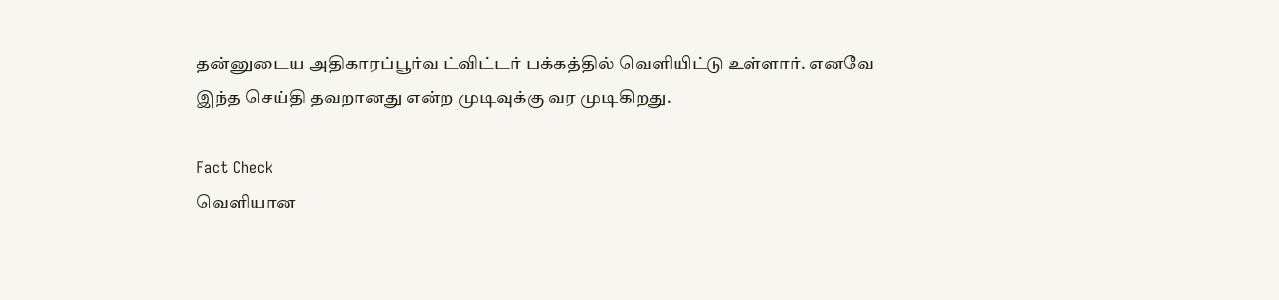தன்னுடைய அதிகாரப்பூர்வ ட்விட்டர் பக்கத்தில் வெளியிட்டு உள்ளார். எனவே இந்த செய்தி தவறானது என்ற முடிவுக்கு வர முடிகிறது.

Fact Check
வெளியான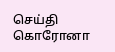செய்தி
கொரோனா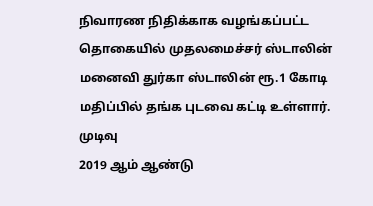நிவாரண நிதிக்காக வழங்கப்பட்ட தொகையில் முதலமைச்சர் ஸ்டாலின் மனைவி துர்கா ஸ்டாலின் ரூ.1 கோடி மதிப்பில் தங்க புடவை கட்டி உள்ளார்.
முடிவு
2019 ஆம் ஆண்டு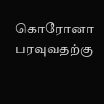கொரோனா பரவுவதற்கு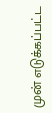முன் எடுக்கப்பட்ட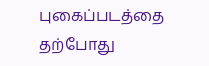புகைப்படத்தை தற்போது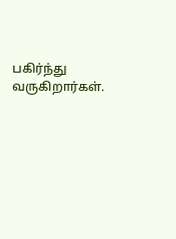பகிர்ந்து வருகிறார்கள்.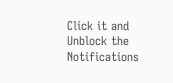Click it and Unblock the Notifications